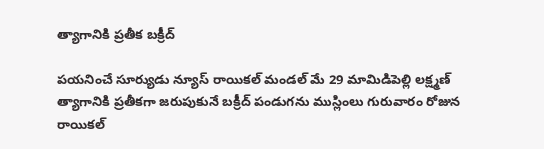త్యాగానికి ప్రతీక బక్రీద్‌

పయనించే సూర్యుడు న్యూస్ రాయికల్ మండల్ మే 29 మామిడిపెల్లి లక్ష్మణ్ త్యాగానికి ప్రతీకగా జరుపుకునే బక్రీద్‌ పండుగను ముస్లింలు గురువారం రోజున రాయికల్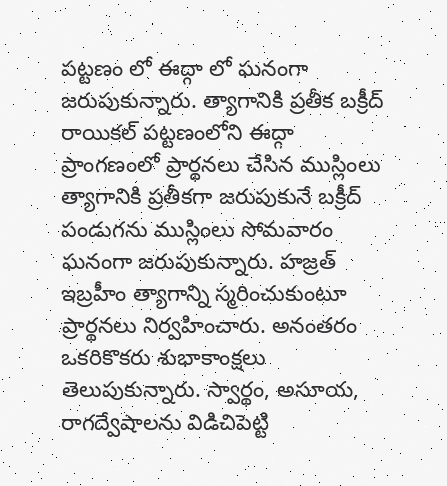పట్టణం లో ఈద్గా లో ఘనంగా జరుపుకున్నారు. త్యాగానికి ప్రతీక బక్రీద్‌ రాయికల్ పట్టణంలోని ఈద్గా ప్రాంగణంలో ప్రార్థనలు చేసిన ముస్లింలు త్యాగానికి ప్రతీకగా జరుపుకునే బక్రీద్‌ పండుగను ముస్లింలు సోమవారం ఘనంగా జరుపుకున్నారు. హజ్రత్‌ ఇబ్రహీం త్యాగాన్ని స్మరించుకుంటూ ప్రార్థనలు నిర్వహించారు. అనంతరం ఒకరికొకరు శుభాకాంక్షలు తెలుపుకున్నారు. స్వార్థం, అసూయ, రాగద్వేషాలను విడిచిపెట్టి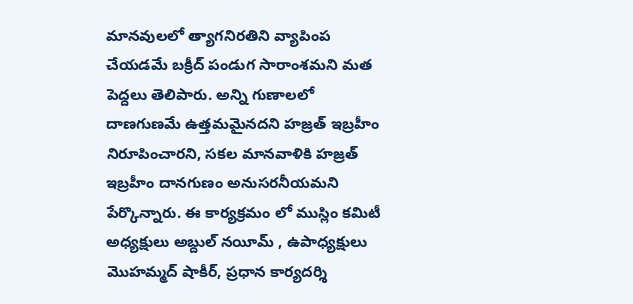మానవులలో త్యాగనిరతిని వ్యాపింప చేయడమే బక్రీద్‌ పండుగ సారాంశమని మత పెద్దలు తెలిపారు. అన్ని గుణాలలో దాణగుణమే ఉత్తమమైనదని హజ్రత్‌ ఇబ్రహీం నిరూపించారని, సకల మానవాళికి హజ్రత్‌ ఇబ్రహీం దానగుణం అనుసరనీయమని పేర్కొన్నారు. ఈ కార్యక్రమం లో ముస్లిం కమిటీ అధ్యక్షులు అబ్దుల్ నయీమ్ , ఉపాధ్యక్షులు మొహమ్మద్ షాకీర్, ప్రధాన కార్యదర్శి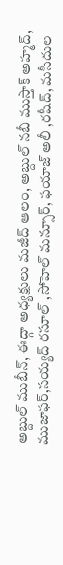అబ్దుల్ ముబీన్, ఈద్గా అధ్యక్షులు మజీద్ ఆలం, అబ్దుల్ నబీ ముస్తాక్ అహ్మద్, ముజాఫర్,సయ్యద్ రసూల్ ,సోహెల్ మన్సూర్, ఫయాజ్ అలీ ,రషీద్, మసీదుల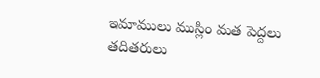ఇమాములు ముస్లిం మత పెద్దలు తదితరులు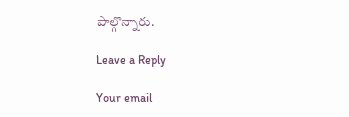పాల్గొన్నారు.

Leave a Reply

Your email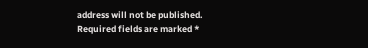address will not be published. Required fields are marked *